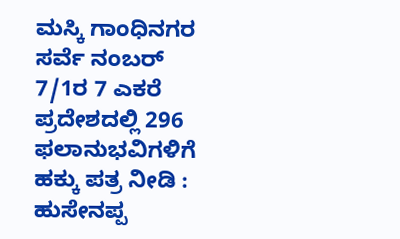ಮಸ್ಕಿ ಗಾಂಧಿನಗರ ಸರ್ವೆ ನಂಬರ್ 7/1ರ 7 ಎಕರೆ ಪ್ರದೇಶದಲ್ಲಿ 296 ಫಲಾನುಭವಿಗಳಿಗೆ ಹಕ್ಕು ಪತ್ರ ನೀಡಿ : ಹುಸೇನಪ್ಪ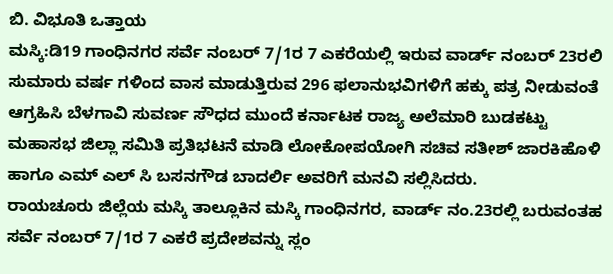ಬಿ. ವಿಭೂತಿ ಒತ್ತಾಯ
ಮಸ್ಕಿ:ಡಿ19 ಗಾಂಧಿನಗರ ಸರ್ವೆ ನಂಬರ್ 7/1ರ 7 ಎಕರೆಯಲ್ಲಿ ಇರುವ ವಾರ್ಡ್ ನಂಬರ್ 23ರಲಿ ಸುಮಾರು ವರ್ಷ ಗಳಿಂದ ವಾಸ ಮಾಡುತ್ತಿರುವ 296 ಫಲಾನುಭವಿಗಳಿಗೆ ಹಕ್ಕು ಪತ್ರ ನೀಡುವಂತೆ ಆಗ್ರಹಿಸಿ ಬೆಳಗಾವಿ ಸುವರ್ಣ ಸೌಧದ ಮುಂದೆ ಕರ್ನಾಟಕ ರಾಜ್ಯ ಅಲೆಮಾರಿ ಬುಡಕಟ್ಟು ಮಹಾಸಭ ಜಿಲ್ಲಾ ಸಮಿತಿ ಪ್ರತಿಭಟನೆ ಮಾಡಿ ಲೋಕೋಪಯೋಗಿ ಸಚಿವ ಸತೀಶ್ ಜಾರಕಿಹೊಳಿ ಹಾಗೂ ಎಮ್ ಎಲ್ ಸಿ ಬಸನಗೌಡ ಬಾದರ್ಲಿ ಅವರಿಗೆ ಮನವಿ ಸಲ್ಲಿಸಿದರು.
ರಾಯಚೂರು ಜಿಲ್ಲೆಯ ಮಸ್ಕಿ ತಾಲ್ಲೂಕಿನ ಮಸ್ಕಿ ಗಾಂಧಿನಗರ, ವಾರ್ಡ್ ನಂ.23ರಲ್ಲಿ ಬರುವಂತಹ ಸರ್ವೆ ನಂಬರ್ 7/1ರ 7 ಎಕರೆ ಪ್ರದೇಶವನ್ನು ಸ್ಲಂ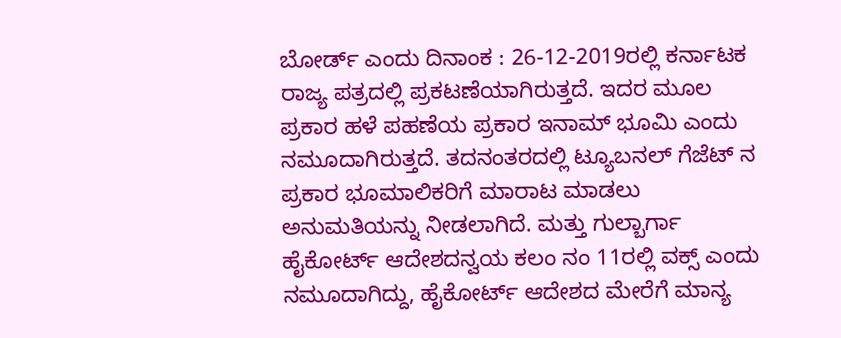ಬೋರ್ಡ್ ಎಂದು ದಿನಾಂಕ : 26-12-2019ರಲ್ಲಿ ಕರ್ನಾಟಕ ರಾಜ್ಯ ಪತ್ರದಲ್ಲಿ ಪ್ರಕಟಣೆಯಾಗಿರುತ್ತದೆ. ಇದರ ಮೂಲ ಪ್ರಕಾರ ಹಳೆ ಪಹಣೆಯ ಪ್ರಕಾರ ಇನಾಮ್ ಭೂಮಿ ಎಂದು ನಮೂದಾಗಿರುತ್ತದೆ. ತದನಂತರದಲ್ಲಿ ಟ್ಯೂಬನಲ್ ಗೆಜೆಟ್ ನ ಪ್ರಕಾರ ಭೂಮಾಲಿಕರಿಗೆ ಮಾರಾಟ ಮಾಡಲು ಅನುಮತಿಯನ್ನು ನೀಡಲಾಗಿದೆ. ಮತ್ತು ಗುಲ್ಬಾರ್ಗಾ ಹೈಕೋರ್ಟ್ ಆದೇಶದನ್ವಯ ಕಲಂ ನಂ 11ರಲ್ಲಿ ವಕ್ಸ್ ಎಂದು ನಮೂದಾಗಿದ್ದು, ಹೈಕೋರ್ಟ್ ಆದೇಶದ ಮೇರೆಗೆ ಮಾನ್ಯ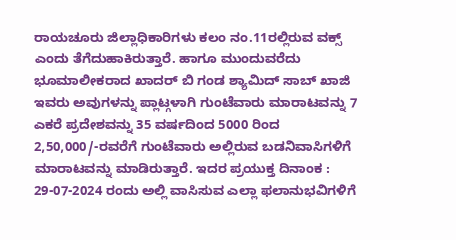ರಾಯಚೂರು ಜಿಲ್ಲಾಧಿಕಾರಿಗಳು ಕಲಂ ನಂ.11ರಲ್ಲಿರುವ ವಕ್ಸ್ ಎಂದು ತೆಗೆದುಹಾಕಿರುತ್ತಾರೆ. ಹಾಗೂ ಮುಂದುವರೆದು ಭೂಮಾಲೀಕರಾದ ಖಾದರ್ ಬಿ ಗಂಡ ಶ್ಯಾಮಿದ್ ಸಾಬ್ ಖಾಜಿ ಇವರು ಅವುಗಳನ್ನು ಪ್ಲಾಟ್ಗಳಾಗಿ ಗುಂಟೆವಾರು ಮಾರಾಟವನ್ನು 7 ಎಕರೆ ಪ್ರದೇಶವನ್ನು 35 ವರ್ಷದಿಂದ 5000 ರಿಂದ 2,50,000/-ರವರೆಗೆ ಗುಂಟೆವಾರು ಅಲ್ಲಿರುವ ಬಡನಿವಾಸಿಗಳಿಗೆ ಮಾರಾಟವನ್ನು ಮಾಡಿರುತ್ತಾರೆ. ಇದರ ಪ್ರಯುಕ್ತ ದಿನಾಂಕ : 29-07-2024 ರಂದು ಅಲ್ಲಿ ವಾಸಿಸುವ ಎಲ್ಲಾ ಫಲಾನುಭವಿಗಳಿಗೆ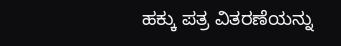ಹಕ್ಕು ಪತ್ರ ವಿತರಣೆಯನ್ನು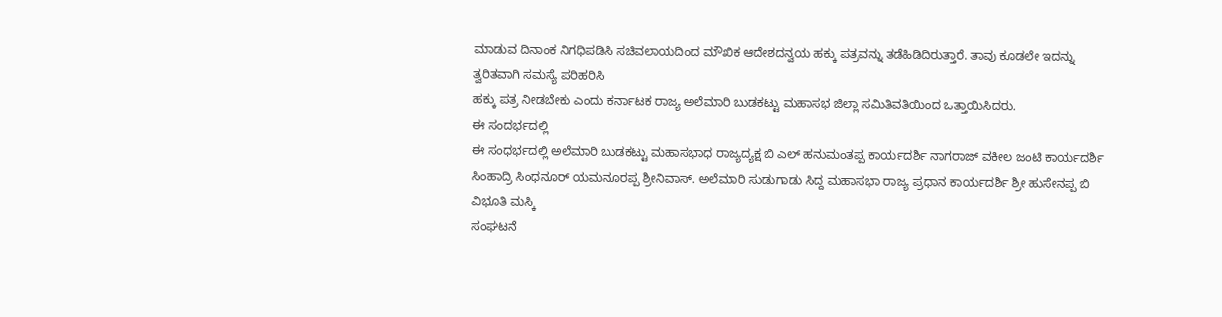ಮಾಡುವ ದಿನಾಂಕ ನಿಗಧಿಪಡಿಸಿ ಸಚಿವಲಾಯದಿಂದ ಮೌಖಿಕ ಆದೇಶದನ್ವಯ ಹಕ್ಕು ಪತ್ರವನ್ನು ತಡೆಹಿಡಿದಿರುತ್ತಾರೆ. ತಾವು ಕೂಡಲೇ ಇದನ್ನು ತ್ವರಿತವಾಗಿ ಸಮಸ್ಯೆ ಪರಿಹರಿಸಿ
ಹಕ್ಕು ಪತ್ರ ನೀಡಬೇಕು ಎಂದು ಕರ್ನಾಟಕ ರಾಜ್ಯ ಅಲೆಮಾರಿ ಬುಡಕಟ್ಟು ಮಹಾಸಭ ಜಿಲ್ಲಾ ಸಮಿತಿವತಿಯಿಂದ ಒತ್ತಾಯಿಸಿದರು.
ಈ ಸಂದರ್ಭದಲ್ಲಿ
ಈ ಸಂಧರ್ಭದಲ್ಲಿ ಅಲೆಮಾರಿ ಬುಡಕಟ್ಟು ಮಹಾಸಭಾಧ ರಾಜ್ಯದ್ಯಕ್ಷ ಬಿ ಎಲ್ ಹನುಮಂತಪ್ಪ ಕಾರ್ಯದರ್ಶಿ ನಾಗರಾಜ್ ವಕೀಲ ಜಂಟಿ ಕಾರ್ಯದರ್ಶಿ ಸಿಂಹಾದ್ರಿ ಸಿಂಧನೂರ್ ಯಮನೂರಪ್ಪ ಶ್ರೀನಿವಾಸ್. ಅಲೆಮಾರಿ ಸುಡುಗಾಡು ಸಿದ್ದ ಮಹಾಸಭಾ ರಾಜ್ಯ ಪ್ರಧಾನ ಕಾರ್ಯದರ್ಶಿ ಶ್ರೀ ಹುಸೇನಪ್ಪ ಬಿ ವಿಭೂತಿ ಮಸ್ಕಿ
ಸಂಘಟನೆ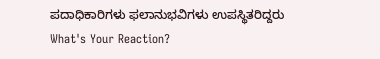ಪದಾಧಿಕಾರಿಗಳು ಫಲಾನುಭವಿಗಳು ಉಪಸ್ಥಿತರಿದ್ದರು
What's Your Reaction?